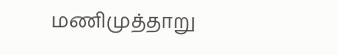மணிமுத்தாறு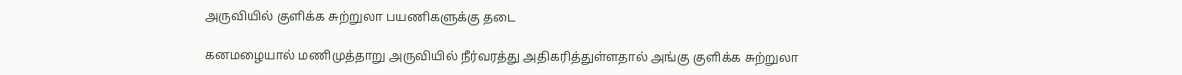அருவியில் குளிக்க சுற்றுலா பயணிகளுக்கு தடை

கனமழையால் மணிமுத்தாறு அருவியில் நீர்வரத்து அதிகரித்துள்ளதால் அங்கு குளிக்க சுற்றுலா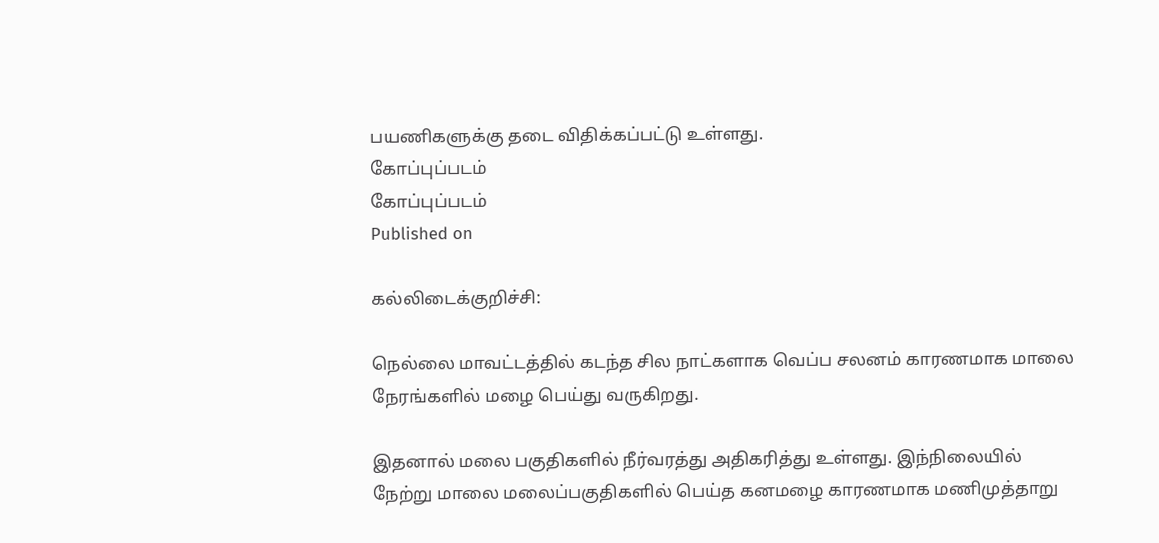பயணிகளுக்கு தடை விதிக்கப்பட்டு உள்ளது.
கோப்புப்படம்
கோப்புப்படம்
Published on

கல்லிடைக்குறிச்சி:

நெல்லை மாவட்டத்தில் கடந்த சில நாட்களாக வெப்ப சலனம் காரணமாக மாலை நேரங்களில் மழை பெய்து வருகிறது.

இதனால் மலை பகுதிகளில் நீர்வரத்து அதிகரித்து உள்ளது. இந்நிலையில் நேற்று மாலை மலைப்பகுதிகளில் பெய்த கனமழை காரணமாக மணிமுத்தாறு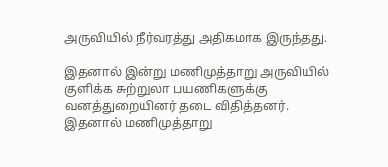அருவியில் நீர்வரத்து அதிகமாக இருந்தது.

இதனால் இன்று மணிமுத்தாறு அருவியில் குளிக்க சுற்றுலா பயணிகளுக்கு வனத்துறையினர் தடை விதித்தனர். இதனால் மணிமுத்தாறு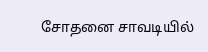சோதனை சாவடியில்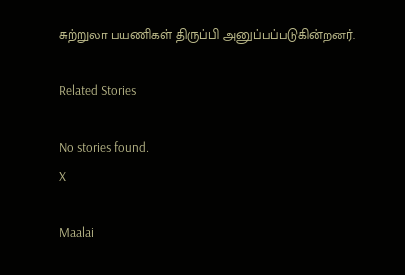சுற்றுலா பயணிகள் திருப்பி அனுப்பப்படுகின்றனர்.

Related Stories

No stories found.
X

Maalai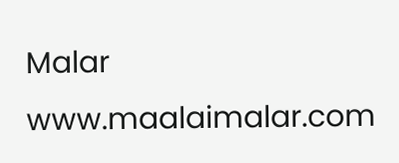Malar
www.maalaimalar.com